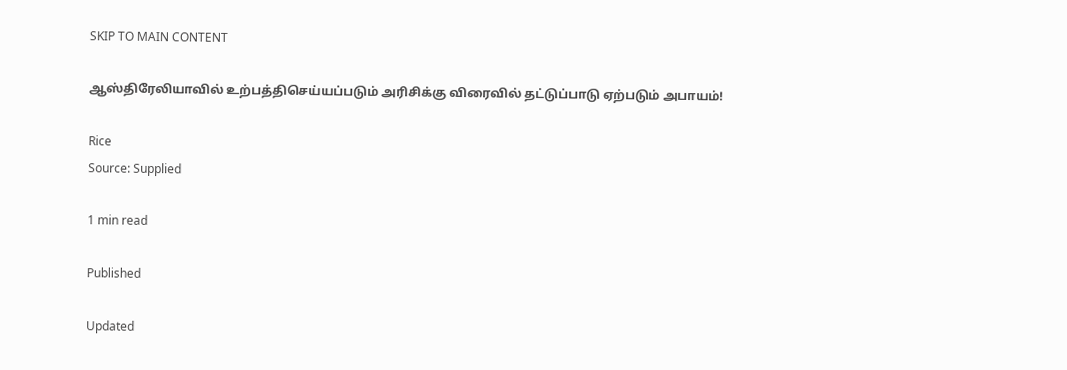SKIP TO MAIN CONTENT

ஆஸ்திரேலியாவில் உற்பத்திசெய்யப்படும் அரிசிக்கு விரைவில் தட்டுப்பாடு ஏற்படும் அபாயம்!

Rice
Source: Supplied

1 min read

Published

Updated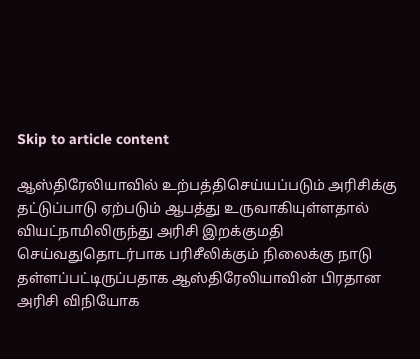Skip to article content

ஆஸ்திரேலியாவில் உற்பத்திசெய்யப்படும் அரிசிக்கு தட்டுப்பாடு ஏற்படும் ஆபத்து உருவாகியுள்ளதால் வியட்நாமிலிருந்து அரிசி இறக்குமதி செய்வதுதொடர்பாக பரிசீலிக்கும் நிலைக்கு நாடு தள்ளப்பட்டிருப்பதாக ஆஸ்திரேலியாவின் பிரதான அரிசி விநியோக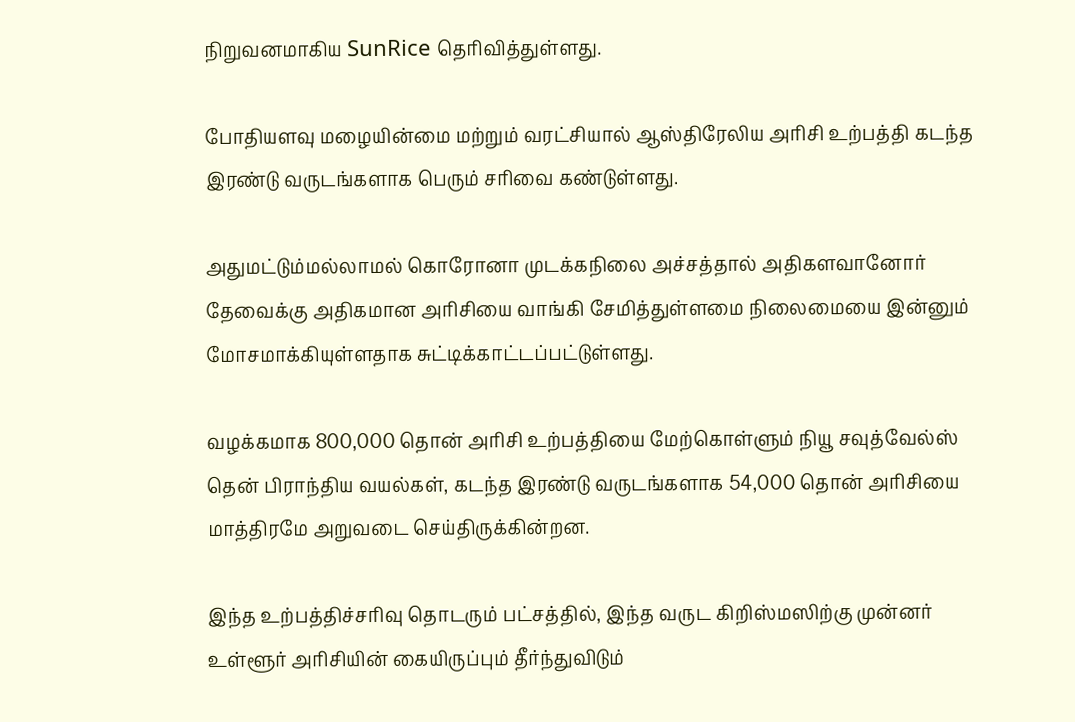நிறுவனமாகிய SunRice தெரிவித்துள்ளது.

போதியளவு மழையின்மை மற்றும் வரட்சியால் ஆஸ்திரேலிய அரிசி உற்பத்தி கடந்த இரண்டு வருடங்களாக பெரும் சரிவை கண்டுள்ளது.

அதுமட்டும்மல்லாமல் கொரோனா முடக்கநிலை அச்சத்தால் அதிகளவானோர் தேவைக்கு அதிகமான அரிசியை வாங்கி சேமித்துள்ளமை நிலைமையை இன்னும் மோசமாக்கியுள்ளதாக சுட்டிக்காட்டப்பட்டுள்ளது.

வழக்கமாக 800,000 தொன் அரிசி உற்பத்தியை மேற்கொள்ளும் நியூ சவுத்வேல்ஸ் தென் பிராந்திய வயல்கள், கடந்த இரண்டு வருடங்களாக 54,000 தொன் அரிசியை மாத்திரமே அறுவடை செய்திருக்கின்றன.

இந்த உற்பத்திச்சரிவு தொடரும் பட்சத்தில், இந்த வருட கிறிஸ்மஸிற்கு முன்னர் உள்ளூர் அரிசியின் கையிருப்பும் தீர்ந்துவிடும்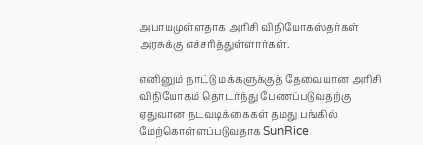அபாயமுள்ளதாக அரிசி விநியோகஸ்தர்கள் அரசுக்கு எச்சரித்துள்ளார்கள்.

எனினும் நாட்டு மக்களுக்குத் தேவையான அரிசி விநியோகம் தொடர்ந்து பேணப்படுவதற்கு ஏதுவான நடவடிக்கைகள் தமது பங்கில் மேற்கொள்ளப்படுவதாக SunRice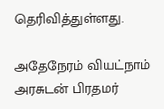தெரிவித்துள்ளது.

அதேநேரம் வியட்நாம் அரசுடன் பிரதமர்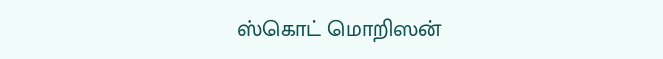ஸ்கொட் மொறிஸன்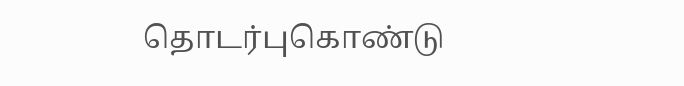தொடர்புகொண்டு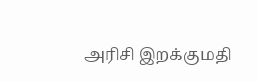அரிசி இறக்குமதி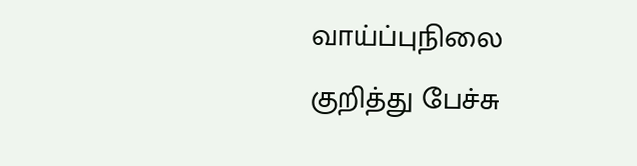வாய்ப்புநிலை குறித்து பேச்சு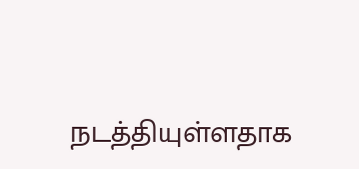நடத்தியுள்ளதாக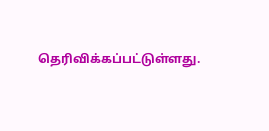தெரிவிக்கப்பட்டுள்ளது.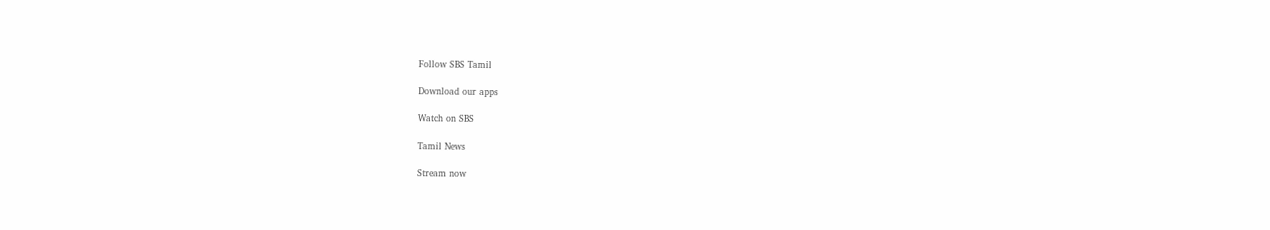Follow SBS Tamil

Download our apps

Watch on SBS

Tamil News

Stream now